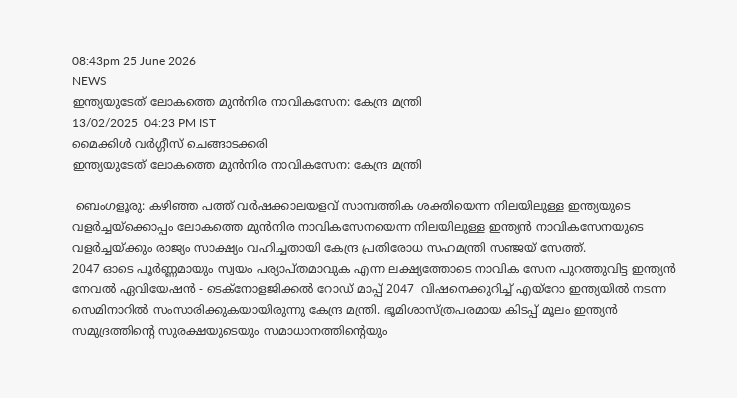08:43pm 25 June 2026
NEWS
ഇന്ത്യയുടേത് ലോകത്തെ മുൻനിര നാവികസേന: കേന്ദ്ര മന്ത്രി
13/02/2025  04:23 PM IST
മൈക്കിള്‍ വര്‍ഗ്ഗീസ് ചെങ്ങാടക്കരി
ഇന്ത്യയുടേത് ലോകത്തെ മുൻനിര നാവികസേന: കേന്ദ്ര മന്ത്രി

 ബെംഗളൂരു: കഴിഞ്ഞ പത്ത് വർഷക്കാലയളവ് സാമ്പത്തിക ശക്തിയെന്ന നിലയിലുള്ള ഇന്ത്യയുടെ വളർച്ചയ്ക്കൊപ്പം ലോകത്തെ മുൻനിര നാവികസേനയെന്ന നിലയിലുള്ള ഇന്ത്യൻ നാവികസേനയുടെ വളർച്ചയ്ക്കും രാജ്യം സാക്ഷ്യം വഹിച്ചതായി കേന്ദ്ര പ്രതിരോധ സഹമന്ത്രി സഞ്ജയ് സേത്ത്.
2047 ഓടെ പൂർണ്ണമായും സ്വയം പര്യാപ്തമാവുക എന്ന ലക്ഷ്യത്തോടെ നാവിക സേന പുറത്തുവിട്ട ഇന്ത്യൻ നേവൽ ഏവിയേഷൻ - ടെക്നോളജിക്കൽ റോഡ് മാപ്പ് 2047  വിഷനെക്കുറിച്ച് എയ്റോ ഇന്ത്യയിൽ നടന്ന സെമിനാറിൽ സംസാരിക്കുകയായിരുന്നു കേന്ദ്ര മന്ത്രി. ഭൂമിശാസ്ത്രപരമായ കിടപ്പ് മൂലം ഇന്ത്യൻ സമുദ്രത്തിൻ്റെ സുരക്ഷയുടെയും സമാധാനത്തിൻ്റെയും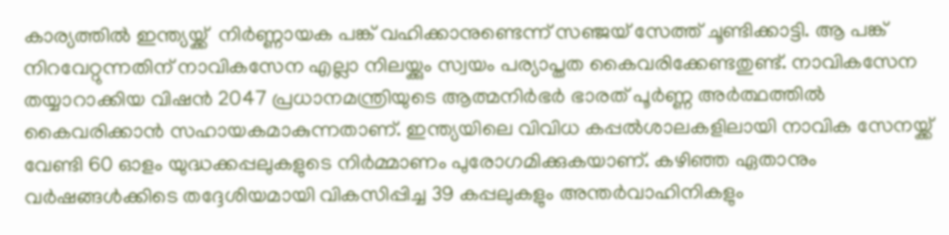കാര്യത്തിൽ ഇന്ത്യയ്ക്ക്  നിർണ്ണായക പങ്ക് വഹിക്കാനുണ്ടെന്ന് സഞ്ജയ് സേത്ത് ചൂണ്ടിക്കാട്ടി. ആ പങ്ക് നിറവേറ്റുന്നതിന് നാവികസേന എല്ലാ നിലയ്ക്കും സ്വയം പര്യാപ്തത കൈവരിക്കേണ്ടതുണ്ട്. നാവികസേന തയ്യാറാക്കിയ വിഷൻ 2047 പ്രധാനമന്ത്രിയുടെ ആത്മനിർഭർ ഭാരത് പൂർണ്ണ അർത്ഥത്തിൽ കൈവരിക്കാൻ സഹായകമാകുന്നതാണ്. ഇന്ത്യയിലെ വിവിധ കപ്പൽശാലകളിലായി നാവിക സേനയ്ക്ക് വേണ്ടി 60 ഓളം യുദ്ധക്കപ്പലുകളുടെ നിർമ്മാണം പുരോഗമിക്കുകയാണ്. കഴിഞ്ഞ ഏതാനും വർഷങ്ങൾക്കിടെ തദ്ദേശിയമായി വികസിപ്പിച്ച 39 കപ്പലുകളും അന്തർവാഹിനികളും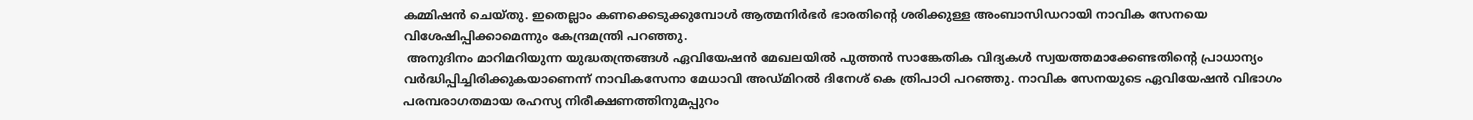കമ്മിഷൻ ചെയ്തു. ഇതെല്ലാം കണക്കെടുക്കുമ്പോൾ ആത്മനിർഭർ ഭാരതിൻ്റെ ശരിക്കുള്ള അംബാസിഡറായി നാവിക സേനയെ വിശേഷിപ്പിക്കാമെന്നും കേന്ദ്രമന്ത്രി പറഞ്ഞു.
 അനുദിനം മാറിമറിയുന്ന യുദ്ധതന്ത്രങ്ങൾ ഏവിയേഷൻ മേഖലയിൽ പുത്തൻ സാങ്കേതിക വിദ്യകൾ സ്വയത്തമാക്കേണ്ടതിൻ്റെ പ്രാധാന്യം വർദ്ധിപ്പിച്ചിരിക്കുകയാണെന്ന് നാവികസേനാ മേധാവി അഡ്മിറൽ ദിനേശ് കെ ത്രിപാഠി പറഞ്ഞു. നാവിക സേനയുടെ ഏവിയേഷൻ വിഭാഗം പരമ്പരാഗതമായ രഹസ്യ നിരീക്ഷണത്തിനുമപ്പുറം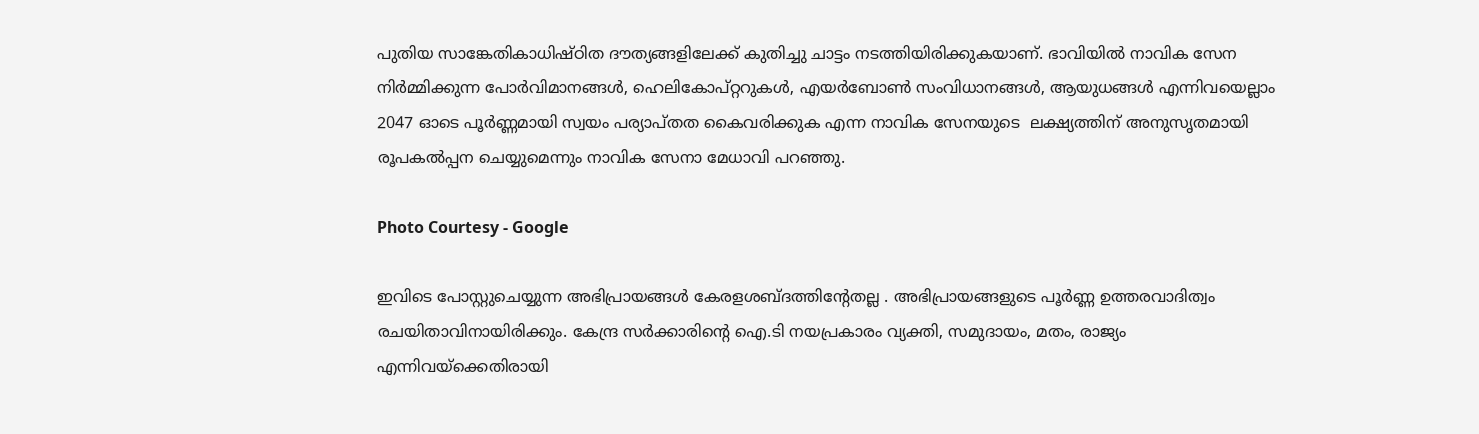പുതിയ സാങ്കേതികാധിഷ്ഠിത ദൗത്യങ്ങളിലേക്ക് കുതിച്ചു ചാട്ടം നടത്തിയിരിക്കുകയാണ്. ഭാവിയിൽ നാവിക സേന നിർമ്മിക്കുന്ന പോർവിമാനങ്ങൾ, ഹെലികോപ്റ്ററുകൾ, എയർബോൺ സംവിധാനങ്ങൾ, ആയുധങ്ങൾ എന്നിവയെല്ലാം 2047 ഓടെ പൂർണ്ണമായി സ്വയം പര്യാപ്തത കൈവരിക്കുക എന്ന നാവിക സേനയുടെ  ലക്ഷ്യത്തിന് അനുസൃതമായി രൂപകൽപ്പന ചെയ്യുമെന്നും നാവിക സേനാ മേധാവി പറഞ്ഞു.

Photo Courtesy - Google

ഇവിടെ പോസ്റ്റുചെയ്യുന്ന അഭിപ്രായങ്ങള്‍ കേരളശബ്‌ദത്തിന്റേതല്ല . അഭിപ്രായങ്ങളുടെ പൂര്‍ണ്ണ ഉത്തരവാദിത്വം രചയിതാവിനായിരിക്കും. കേന്ദ്ര സർക്കാരിന്റെ ഐ.ടി നയപ്രകാരം വ്യക്തി, സമുദായം, മതം, രാജ്യം എന്നിവയ്ക്കെതിരായി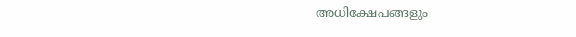അധിക്ഷേപങ്ങളും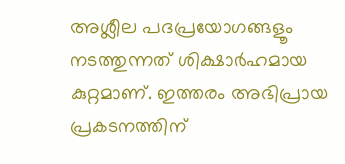അശ്ലീല പദപ്രയോഗങ്ങളൂം നടത്തുന്നത് ശിക്ഷാര്‍ഹമായ കുറ്റമാണ്. ഇത്തരം അഭിപ്രായ പ്രകടനത്തിന്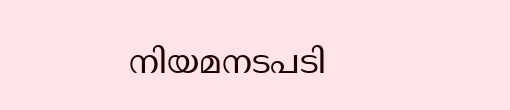നിയമനടപടി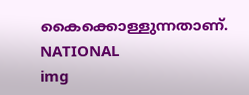കൈക്കൊള്ളുന്നതാണ്.
NATIONAL
img